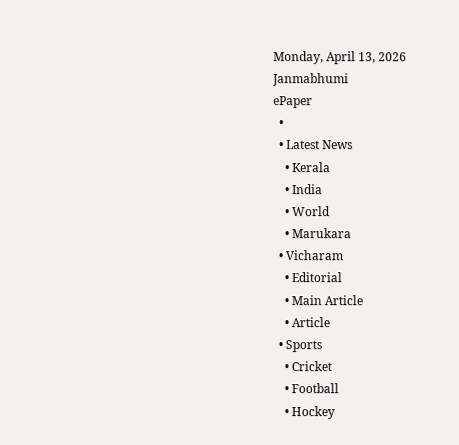Monday, April 13, 2026
Janmabhumi
ePaper
  •
  • Latest News
    • Kerala
    • India
    • World
    • Marukara
  • Vicharam
    • Editorial
    • Main Article
    • Article
  • Sports
    • Cricket
    • Football
    • Hockey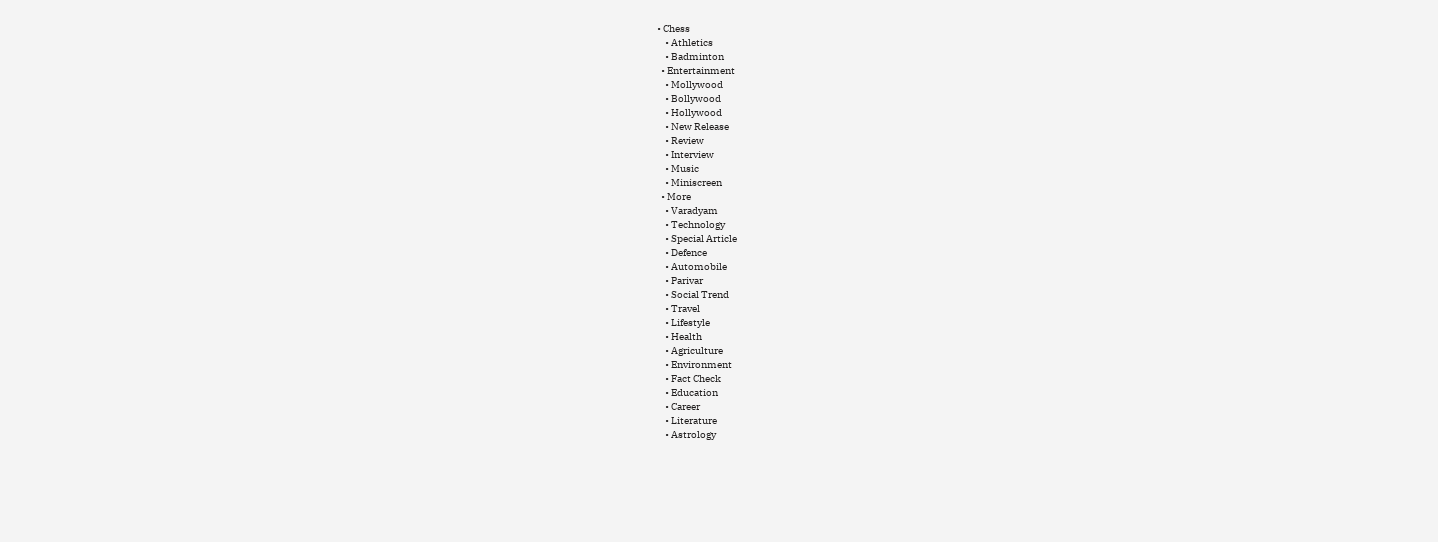• Chess
    • Athletics
    • Badminton
  • Entertainment
    • Mollywood
    • Bollywood
    • Hollywood
    • New Release
    • Review
    • Interview
    • Music
    • Miniscreen
  • More
    • Varadyam
    • Technology
    • Special Article
    • Defence
    • Automobile
    • Parivar
    • Social Trend
    • Travel
    • Lifestyle
    • Health
    • Agriculture
    • Environment
    • Fact Check
    • Education
    • Career
    • Literature
    • Astrology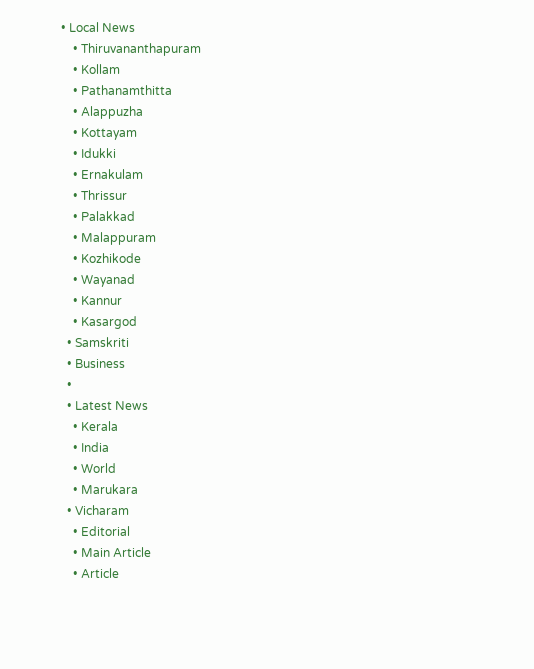• Local News
    • Thiruvananthapuram
    • Kollam
    • Pathanamthitta
    • Alappuzha
    • Kottayam
    • Idukki
    • Ernakulam
    • Thrissur
    • Palakkad
    • Malappuram
    • Kozhikode
    • Wayanad
    • Kannur
    • Kasargod
  • Samskriti
  • Business
  •
  • Latest News
    • Kerala
    • India
    • World
    • Marukara
  • Vicharam
    • Editorial
    • Main Article
    • Article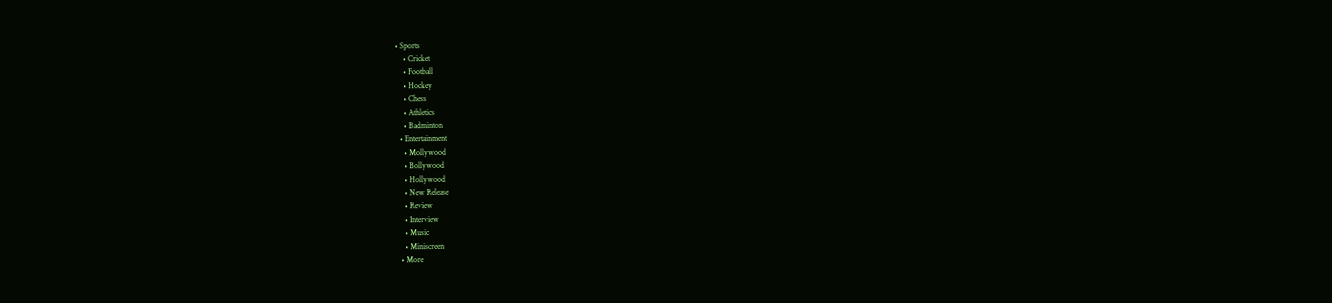• Sports
    • Cricket
    • Football
    • Hockey
    • Chess
    • Athletics
    • Badminton
  • Entertainment
    • Mollywood
    • Bollywood
    • Hollywood
    • New Release
    • Review
    • Interview
    • Music
    • Miniscreen
  • More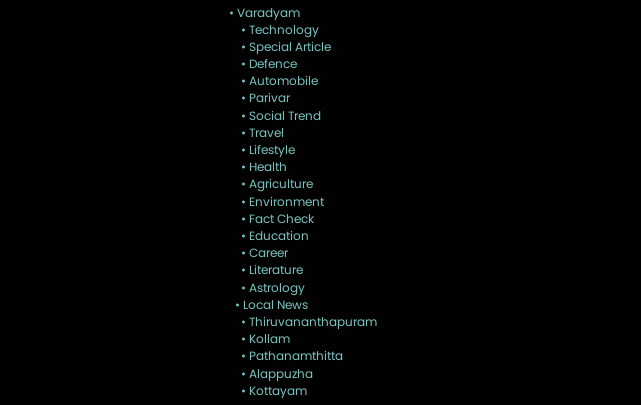• Varadyam
    • Technology
    • Special Article
    • Defence
    • Automobile
    • Parivar
    • Social Trend
    • Travel
    • Lifestyle
    • Health
    • Agriculture
    • Environment
    • Fact Check
    • Education
    • Career
    • Literature
    • Astrology
  • Local News
    • Thiruvananthapuram
    • Kollam
    • Pathanamthitta
    • Alappuzha
    • Kottayam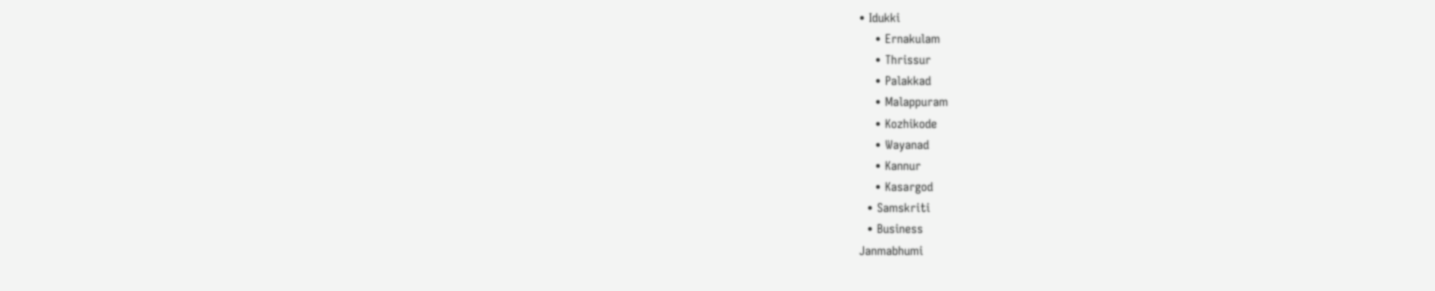• Idukki
    • Ernakulam
    • Thrissur
    • Palakkad
    • Malappuram
    • Kozhikode
    • Wayanad
    • Kannur
    • Kasargod
  • Samskriti
  • Business
Janmabhumi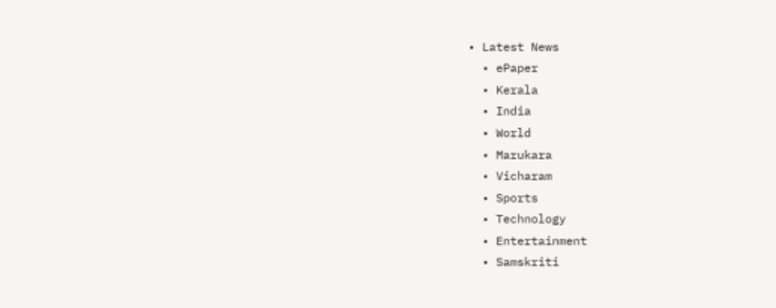• Latest News
  • ePaper
  • Kerala
  • India
  • World
  • Marukara
  • Vicharam
  • Sports
  • Technology
  • Entertainment
  • Samskriti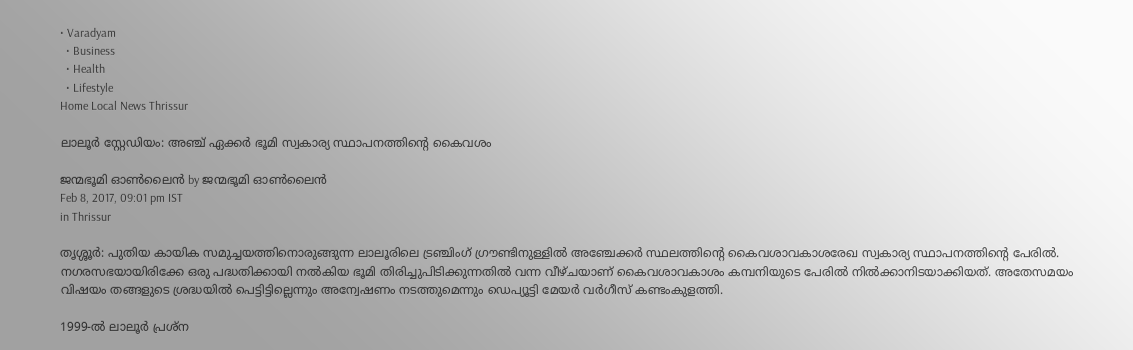• Varadyam
  • Business
  • Health
  • Lifestyle
Home Local News Thrissur

ലാലൂര്‍ സ്റ്റേഡിയം: അഞ്ച് ഏക്കര്‍ ഭൂമി സ്വകാര്യ സ്ഥാപനത്തിന്റെ കൈവശം

ജന്മഭൂമി ഓണ്‍ലൈന്‍ by ജന്മഭൂമി ഓണ്‍ലൈന്‍
Feb 8, 2017, 09:01 pm IST
in Thrissur

തൃശ്ശൂര്‍: പുതിയ കായിക സമുച്ചയത്തിനൊരുങ്ങുന്ന ലാലൂരിലെ ട്രഞ്ചിംഗ് ഗ്രൗണ്ടിനുള്ളില്‍ അഞ്ചേക്കര്‍ സ്ഥലത്തിന്റെ കൈവശാവകാശരേഖ സ്വകാര്യ സ്ഥാപനത്തിന്റെ പേരില്‍. നഗരസഭയായിരിക്കേ ഒരു പദ്ധതിക്കായി നല്‍കിയ ഭൂമി തിരിച്ചുപിടിക്കുന്നതില്‍ വന്ന വീഴ്ചയാണ് കൈവശാവകാശം കമ്പനിയുടെ പേരില്‍ നില്‍ക്കാനിടയാക്കിയത്. അതേസമയം വിഷയം തങ്ങളുടെ ശ്രദ്ധയില്‍ പെട്ടിട്ടില്ലെന്നും അന്വേഷണം നടത്തുമെന്നും ഡെപ്യൂട്ടി മേയര്‍ വര്‍ഗീസ് കണ്ടംകുളത്തി.

1999-ല്‍ ലാലൂര്‍ പ്രശ്‌ന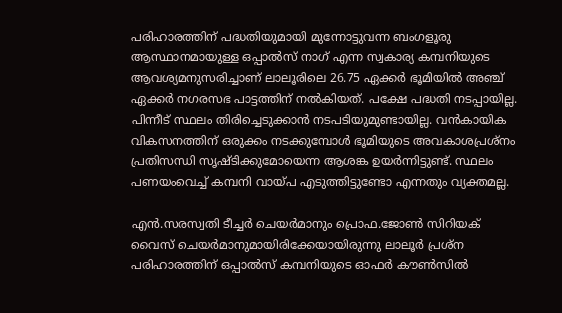പരിഹാരത്തിന് പദ്ധതിയുമായി മുന്നോട്ടുവന്ന ബംഗളൂരു ആസ്ഥാനമായുള്ള ഒപ്പാല്‍സ് നാഗ് എന്ന സ്വകാര്യ കമ്പനിയുടെ ആവശ്യമനുസരിച്ചാണ് ലാലൂരിലെ 26.75 ഏക്കര്‍ ഭൂമിയില്‍ അഞ്ച് ഏക്കര്‍ നഗരസഭ പാട്ടത്തിന് നല്‍കിയത്. പക്ഷേ പദ്ധതി നടപ്പായില്ല. പിന്നീട് സ്ഥലം തിരിച്ചെടുക്കാന്‍ നടപടിയുമുണ്ടായില്ല. വന്‍കായിക വികസനത്തിന് ഒരുക്കം നടക്കുമ്പോള്‍ ഭൂമിയുടെ അവകാശപ്രശ്‌നം പ്രതിസന്ധി സൃഷ്ടിക്കുമോയെന്ന ആശങ്ക ഉയര്‍ന്നിട്ടുണ്ട്. സ്ഥലം പണയംവെച്ച് കമ്പനി വായ്‌പ എടുത്തിട്ടുണ്ടോ എന്നതും വ്യക്തമല്ല.

എന്‍.സരസ്വതി ടീച്ചര്‍ ചെയര്‍മാനും പ്രൊഫ.ജോണ്‍ സിറിയക് വൈസ് ചെയര്‍മാനുമായിരിക്കേയായിരുന്നു ലാലൂര്‍ പ്രശ്‌ന പരിഹാരത്തിന് ഒപ്പാല്‍സ് കമ്പനിയുടെ ഓഫര്‍ കൗണ്‍സില്‍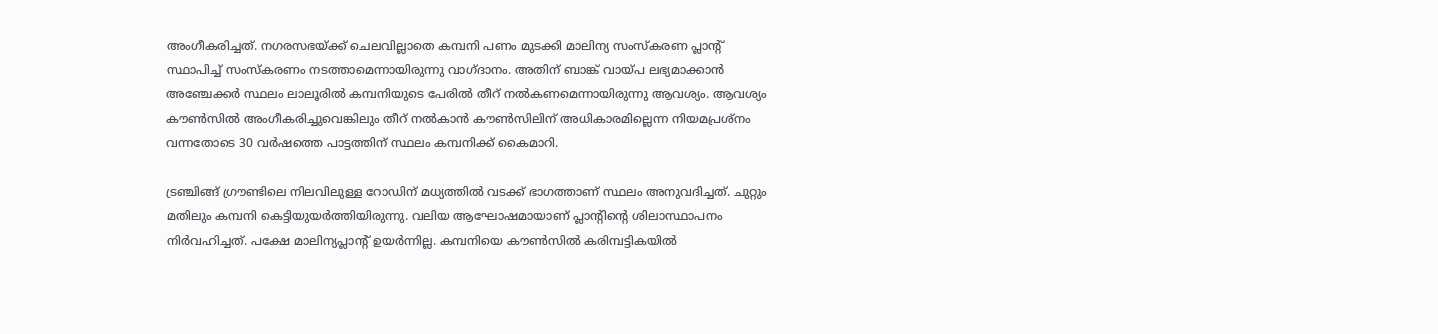അംഗീകരിച്ചത്. നഗരസഭയ്‌ക്ക് ചെലവില്ലാതെ കമ്പനി പണം മുടക്കി മാലിന്യ സംസ്‌കരണ പ്ലാന്റ് സ്ഥാപിച്ച് സംസ്‌കരണം നടത്താമെന്നായിരുന്നു വാഗ്ദാനം. അതിന് ബാങ്ക് വായ്‌പ ലഭ്യമാക്കാന്‍ അഞ്ചേക്കര്‍ സ്ഥലം ലാലൂരില്‍ കമ്പനിയുടെ പേരില്‍ തീറ് നല്‍കണമെന്നായിരുന്നു ആവശ്യം. ആവശ്യം കൗണ്‍സില്‍ അംഗീകരിച്ചുവെങ്കിലും തീറ് നല്‍കാന്‍ കൗണ്‍സിലിന് അധികാരമില്ലെന്ന നിയമപ്രശ്‌നം വന്നതോടെ 30 വര്‍ഷത്തെ പാട്ടത്തിന് സ്ഥലം കമ്പനിക്ക് കൈമാറി.

ട്രഞ്ചിങ്ങ് ഗ്രൗണ്ടിലെ നിലവിലുള്ള റോഡിന് മധ്യത്തില്‍ വടക്ക് ഭാഗത്താണ് സ്ഥലം അനുവദിച്ചത്. ചുറ്റും മതിലും കമ്പനി കെട്ടിയുയര്‍ത്തിയിരുന്നു. വലിയ ആഘോഷമായാണ് പ്ലാന്റിന്റെ ശിലാസ്ഥാപനം നിര്‍വഹിച്ചത്. പക്ഷേ മാലിന്യപ്ലാന്റ് ഉയര്‍ന്നില്ല. കമ്പനിയെ കൗണ്‍സില്‍ കരിമ്പട്ടികയില്‍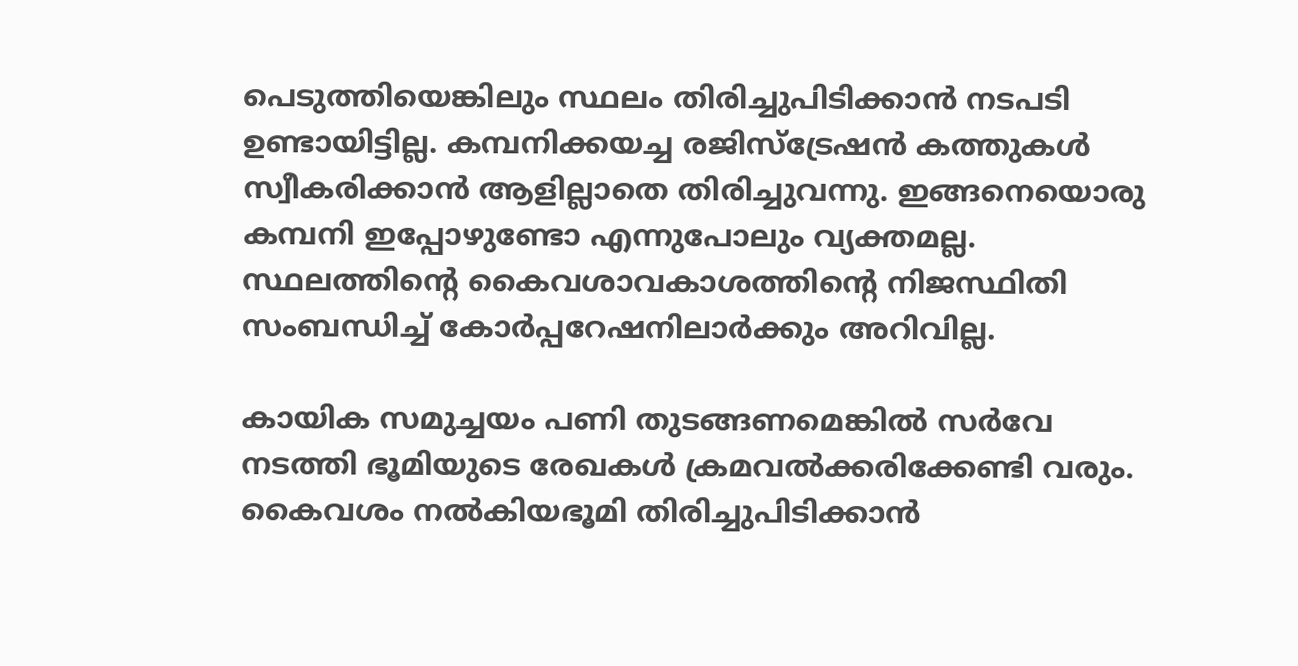പെടുത്തിയെങ്കിലും സ്ഥലം തിരിച്ചുപിടിക്കാന്‍ നടപടി ഉണ്ടായിട്ടില്ല. കമ്പനിക്കയച്ച രജിസ്‌ട്രേഷന്‍ കത്തുകള്‍ സ്വീകരിക്കാന്‍ ആളില്ലാതെ തിരിച്ചുവന്നു. ഇങ്ങനെയൊരു കമ്പനി ഇപ്പോഴുണ്ടോ എന്നുപോലും വ്യക്തമല്ല. സ്ഥലത്തിന്റെ കൈവശാവകാശത്തിന്റെ നിജസ്ഥിതി സംബന്ധിച്ച് കോര്‍പ്പറേഷനിലാര്‍ക്കും അറിവില്ല.

കായിക സമുച്ചയം പണി തുടങ്ങണമെങ്കില്‍ സര്‍വേ നടത്തി ഭൂമിയുടെ രേഖകള്‍ ക്രമവല്‍ക്കരിക്കേണ്ടി വരും. കൈവശം നല്‍കിയഭൂമി തിരിച്ചുപിടിക്കാന്‍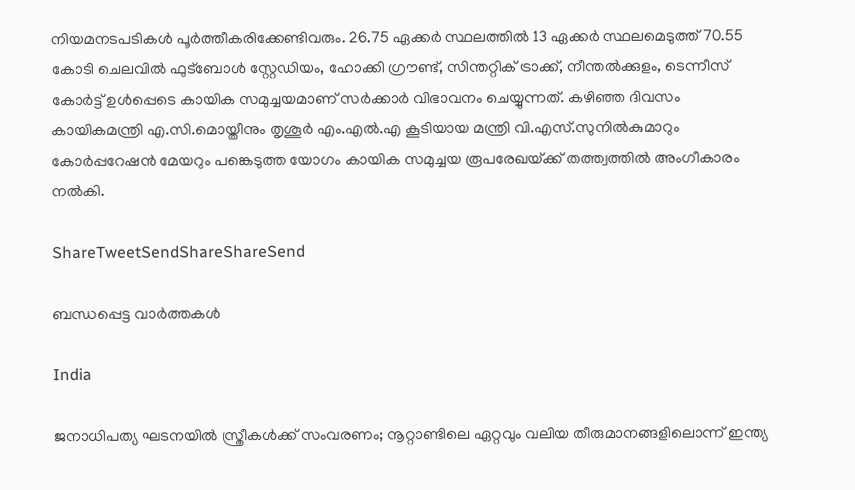നിയമനടപടികള്‍ പൂര്‍ത്തീകരിക്കേണ്ടിവരും. 26.75 ഏക്കര്‍ സ്ഥലത്തില്‍ 13 ഏക്കര്‍ സ്ഥലമെടുത്ത് 70.55 കോടി ചെലവില്‍ ഫുട്‌ബോള്‍ സ്റ്റേഡിയം, ഹോക്കി ഗ്രൗണ്ട്, സിന്തറ്റിക് ട്രാക്ക്, നീന്തല്‍ക്കുളം, ടെന്നീസ് കോര്‍ട്ട് ഉള്‍പ്പെടെ കായിക സമുച്ചയമാണ് സര്‍ക്കാര്‍ വിഭാവനം ചെയ്യുന്നത്. കഴിഞ്ഞ ദിവസം കായികമന്ത്രി എ.സി.മൊയ്തീനും തൃശൂര്‍ എം.എല്‍.എ കൂടിയായ മന്ത്രി വി.എസ്.സുനില്‍കുമാറും കോര്‍പ്പറേഷന്‍ മേയറും പങ്കെടുത്ത യോഗം കായിക സമുച്ചയ രൂപരേഖയ്‌ക്ക് തത്ത്വത്തില്‍ അംഗീകാരം നല്‍കി.

ShareTweetSendShareShareSend

ബന്ധപ്പെട്ട വാര്‍ത്തകള്‍

India

ജനാധിപത്യ ഘടനയിൽ സ്ത്രീകൾക്ക് സംവരണം; നൂറ്റാണ്ടിലെ ഏറ്റവും വലിയ തീരുമാനങ്ങളിലൊന്ന് ഇന്ത്യ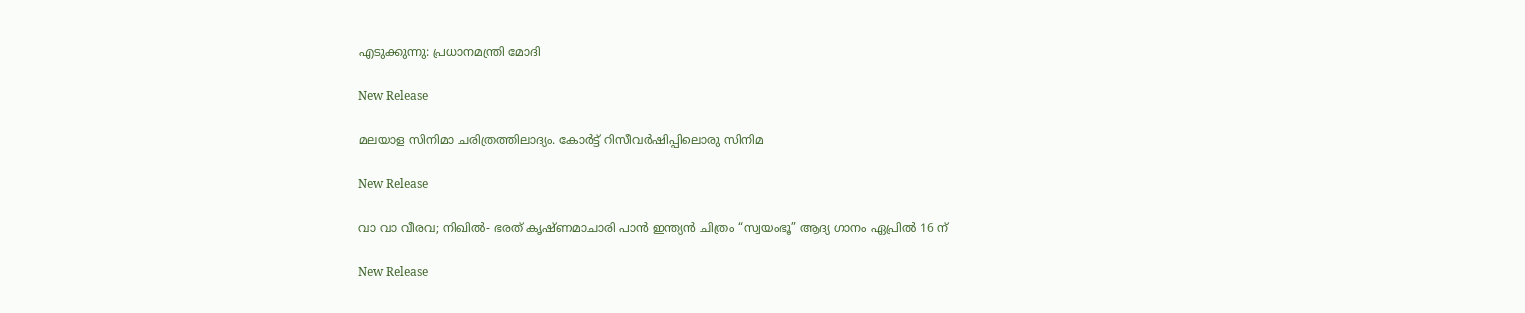എടുക്കുന്നു: പ്രധാനമന്ത്രി മോദി

New Release

മലയാള സിനിമാ ചരിത്രത്തിലാദ്യം. കോർട്ട് റിസീവർഷിപ്പിലൊരു സിനിമ

New Release

വാ വാ വീരവ; നിഖിൽ- ഭരത് കൃഷ്ണമാചാരി പാൻ ഇന്ത്യൻ ചിത്രം “സ്വയംഭൂ” ആദ്യ ഗാനം ഏപ്രിൽ 16 ന്

New Release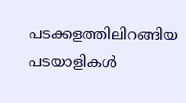പടക്കളത്തിലിറങ്ങിയ പടയാളികൾ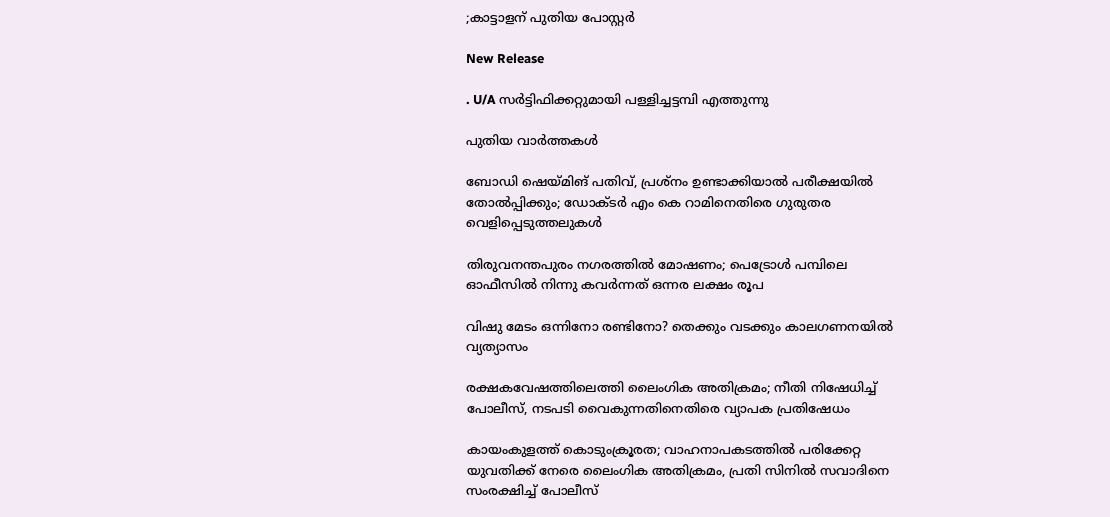;കാട്ടാളന് പുതിയ പോസ്റ്റർ

New Release

. U/A സർട്ടിഫിക്കറ്റുമായി പള്ളിച്ചട്ടമ്പി എത്തുന്നു

പുതിയ വാര്‍ത്തകള്‍

ബോഡി ഷെയ്‌മിങ് പതിവ്, പ്രശ്നം ഉണ്ടാക്കിയാൽ പരീക്ഷയിൽ തോൽപ്പിക്കും; ഡോക്ടർ എം കെ റാമിനെതിരെ ഗുരുതര വെളിപ്പെടുത്തലുകൾ

തിരുവനന്തപുരം നഗരത്തിൽ മോഷണം; പെട്രോൾ പമ്പിലെ ഓഫീസിൽ നിന്നു കവർന്നത് ഒന്നര ലക്ഷം രൂപ

വിഷു മേടം ഒന്നിനോ രണ്ടിനോ? തെക്കും വടക്കും കാലഗണനയില്‍ വ്യത്യാസം

രക്ഷകവേഷത്തിലെത്തി ലൈംഗിക അതിക്രമം; നീതി നിഷേധിച്ച് പോലീസ്, നടപടി വൈകുന്നതിനെതിരെ വ്യാപക പ്രതിഷേധം

കായംകുളത്ത് കൊടുംക്രൂരത; വാഹനാപകടത്തില്‍ പരിക്കേറ്റ യുവതിക്ക് നേരെ ലൈംഗിക അതിക്രമം, പ്രതി സിനില്‍ സവാദിനെ സംരക്ഷിച്ച് പോലീസ്‌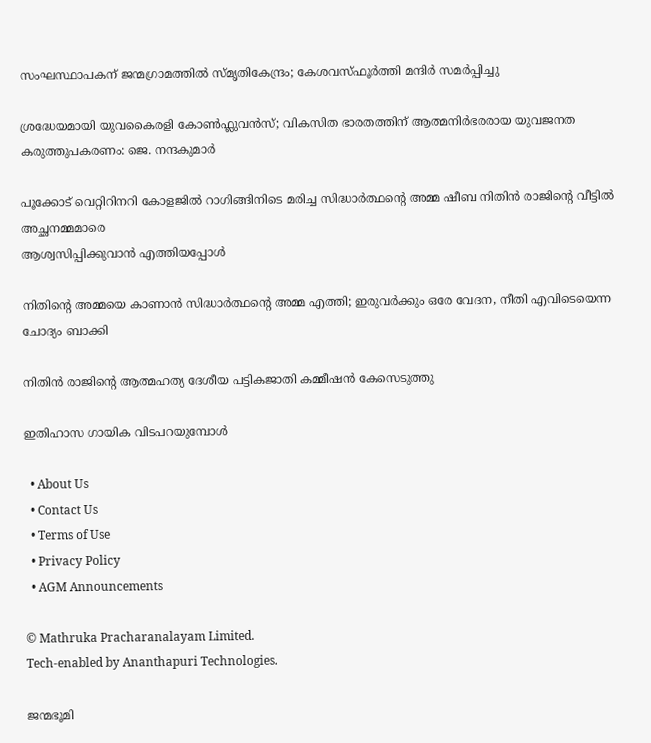സംഘസ്ഥാപകന് ജന്മഗ്രാമത്തില്‍ സ്മൃതികേന്ദ്രം; കേശവസ്ഫൂര്‍ത്തി മന്ദിര്‍ സമര്‍പ്പിച്ചു

ശ്രദ്ധേയമായി യുവകൈരളി കോണ്‍ഫ്ലുവന്‍സ്; വികസിത ഭാരതത്തിന് ആത്മനിര്‍ഭരരായ യുവജനത കരുത്തുപകരണം: ജെ. നന്ദകുമാര്‍

പൂക്കോട് വെറ്റിറിനറി കോളജില്‍ റാഗിങ്ങിനിടെ മരിച്ച സിദ്ധാര്‍ത്ഥന്റെ അമ്മ ഷീബ നിതിന്‍ രാജിന്റെ വീട്ടില്‍ അച്ഛനമ്മമാരെ
ആശ്വസിപ്പിക്കുവാന്‍ എത്തിയപ്പോള്‍

നിതിന്റെ അമ്മയെ കാണാന്‍ സിദ്ധാര്‍ത്ഥന്റെ അമ്മ എത്തി; ഇരുവര്‍ക്കും ഒരേ വേദന, നീതി എവിടെയെന്ന ചോദ്യം ബാക്കി

നിതിൻ രാജിന്റെ ആത്മഹത്യ ദേശീയ പട്ടികജാതി കമ്മീഷൻ കേസെടുത്തു

ഇതിഹാസ ഗായിക വിടപറയുമ്പോള്‍

  • About Us
  • Contact Us
  • Terms of Use
  • Privacy Policy
  • AGM Announcements

© Mathruka Pracharanalayam Limited.
Tech-enabled by Ananthapuri Technologies.

ജന്മഭൂമി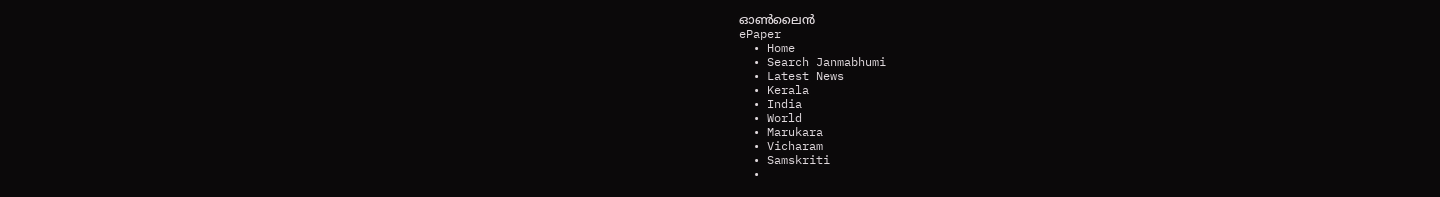ഓണ്‍ലൈന്‍
ePaper
  • Home
  • Search Janmabhumi
  • Latest News
  • Kerala
  • India
  • World
  • Marukara
  • Vicharam
  • Samskriti
  •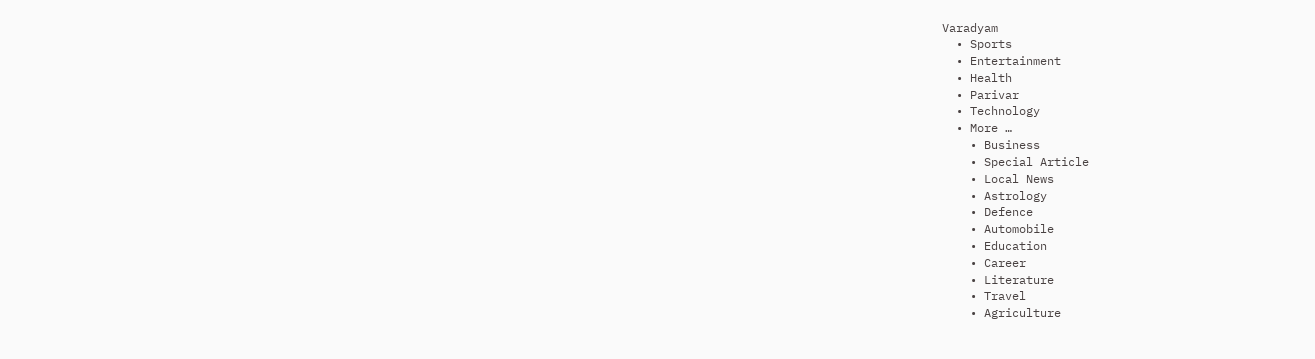Varadyam
  • Sports
  • Entertainment
  • Health
  • Parivar
  • Technology
  • More …
    • Business
    • Special Article
    • Local News
    • Astrology
    • Defence
    • Automobile
    • Education
    • Career
    • Literature
    • Travel
    • Agriculture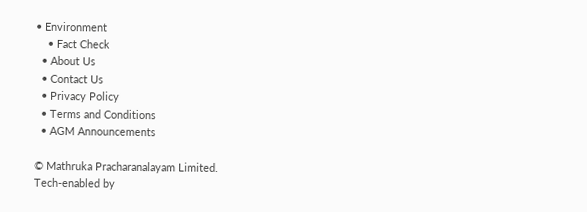• Environment
    • Fact Check
  • About Us
  • Contact Us
  • Privacy Policy
  • Terms and Conditions
  • AGM Announcements

© Mathruka Pracharanalayam Limited.
Tech-enabled by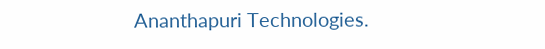Ananthapuri Technologies.